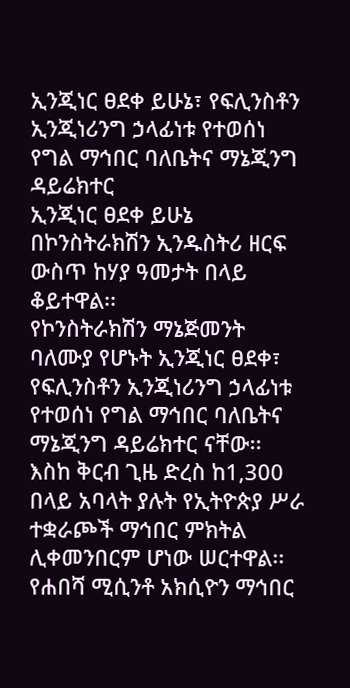ኢንጂነር ፀደቀ ይሁኔ፣ የፍሊንስቶን ኢንጂነሪንግ ኃላፊነቱ የተወሰነ የግል ማኅበር ባለቤትና ማኔጂንግ ዳይሬክተር
ኢንጂነር ፀደቀ ይሁኔ በኮንስትራክሽን ኢንዱስትሪ ዘርፍ ውስጥ ከሃያ ዓመታት በላይ ቆይተዋል፡፡
የኮንስትራክሽን ማኔጅመንት ባለሙያ የሆኑት ኢንጂነር ፀደቀ፣ የፍሊንስቶን ኢንጂነሪንግ ኃላፊነቱ የተወሰነ የግል ማኅበር ባለቤትና ማኔጂንግ ዳይሬክተር ናቸው፡፡ እስከ ቅርብ ጊዜ ድረስ ከ1,300 በላይ አባላት ያሉት የኢትዮጵያ ሥራ ተቋራጮች ማኅበር ምክትል ሊቀመንበርም ሆነው ሠርተዋል፡፡ የሐበሻ ሚሲንቶ አክሲዮን ማኅበር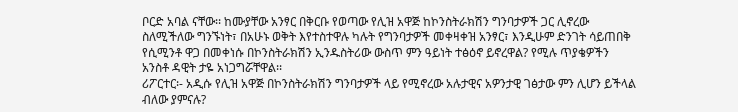ቦርድ አባል ናቸው፡፡ ከሙያቸው አንፃር በቅርቡ የወጣው የሊዝ አዋጅ ከኮንስትራክሽን ግንባታዎች ጋር ሊኖረው ስለሚችለው ግንኙነት፣ በአሁኑ ወቅት እየተስተዋሉ ካሉት የግንባታዎች መቀዛቀዝ አንፃር፣ እንዲሁም ድንገት ሳይጠበቅ የሲሚንቶ ዋጋ በመቀነሱ በኮንስትራክሽን ኢንዱስትሪው ውስጥ ምን ዓይነት ተፅዕኖ ይኖረዋል? የሚሉ ጥያቄዎችን አንስቶ ዳዊት ታዬ አነጋግሯቸዋል፡፡
ሪፖርተር፡- አዲሱ የሊዝ አዋጅ በኮንስትራክሽን ግንባታዎች ላይ የሚኖረው አሉታዊና አዎንታዊ ገፅታው ምን ሊሆን ይችላል ብለው ያምናሉ?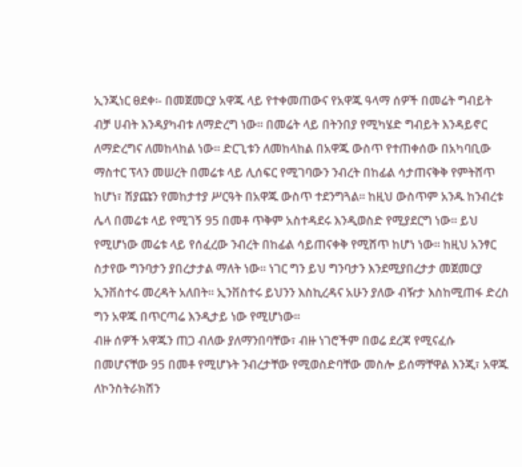ኢንጂነር ፀደቀ፡- በመጀመርያ አዋጁ ላይ የተቀመጠውና የአዋጁ ዓላማ ሰዎች በመሬት ግብይት ብቻ ሀብት እንዳያካብቱ ለማድረግ ነው፡፡ በመሬት ላይ በትንበያ የሚካሄድ ግብይት እንዳይኖር ለማድረግና ለመከላከል ነው፡፡ ድርጊቱን ለመከላከል በአዋጁ ውስጥ የተጠቀሰው በአካባቢው ማስተር ፕላን መሠረት በመሬቱ ላይ ሊሰፍር የሚገባውን ንብረት በከፊል ሳታጠናቅቅ የምትሸጥ ከሆነ፣ ሽያጩን የመከታተያ ሥርዓት በአዋጁ ውስጥ ተደንግጓል፡፡ ከዚህ ውስጥም አንዱ ከንብረቱ ሌላ በመሬቱ ላይ የሚገኝ 95 በመቶ ጥቅም አስተዳደሩ እንዲወስድ የሚያደርግ ነው፡፡ ይህ የሚሆነው መሬቱ ላይ የሰፈረው ንብረት በከፊል ሳይጠናቀቅ የሚሸጥ ከሆነ ነው፡፡ ከዚህ አንፃር ስታየው ግንባታን ያበረታታል ማለት ነው፡፡ ነገር ግን ይህ ግንባታን እንደሚያበረታታ መጀመርያ ኢንቨስተሩ መረዳት አለበት፡፡ ኢንቨስተሩ ይህንን እስኪረዳና አሁን ያለው ብዥታ እስከሚጠፋ ድረስ ግን አዋጁ በጥርጣሬ እንዲታይ ነው የሚሆነው፡፡
ብዙ ሰዎች አዋጁን ጠጋ ብለው ያለማንበባቸው፣ ብዙ ነገሮችም በወሬ ደረጃ የሚናፈሱ በመሆናቸው 95 በመቶ የሚሆኑት ንብረታቸው የሚወስድባቸው መስሎ ይሰማቸዋል እንጂ፣ አዋጁ ለኮንስትራክሽን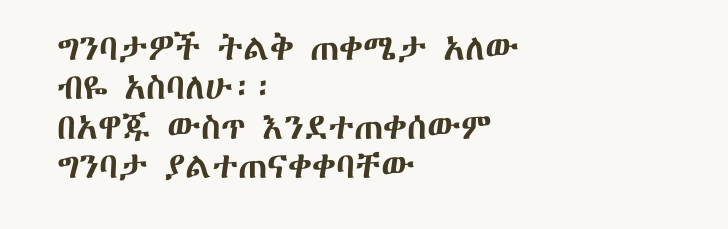ግንባታዎች ትልቅ ጠቀሜታ አለው ብዬ አስባለሁ፡፡
በአዋጁ ውስጥ እንደተጠቀሰውም ግንባታ ያልተጠናቀቀባቸው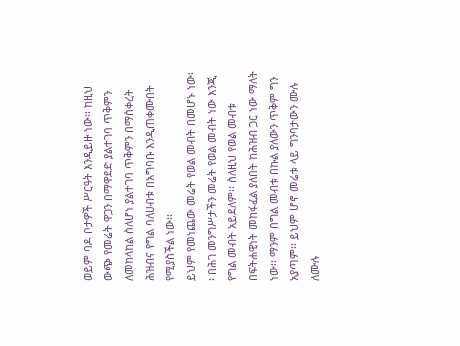ወይም ባዶ ቦታዎች ሥርዓት እንዲይዙ ነው፡፡ ከዚህ ውጭ የመሬት ዋጋን በማዋደድ ያልተገባ ጥቅምን ለመከላከል ስለሆነ ያልተገባ ጥቅምን በማስቀረት ሕዝብና የግል ባለሀብቱ በአግባቡ እንዲጠቀሙበት የሚያስችል ነው፡፡
ይህም የመነጨው መሬት የወል መብት በመሆኑ ነው፡፡ በሕገ መንግሥታችን መሬት የወል መብት ነው እንጂ የግል መብት አይደለም፡፡ ስለዚህ የወል መብቱ በፍትሐዊነት መከፋፈል ያለበት ከሕዝብ ጋር ነው ማለት ነው፡፡ ማንም በግል መብቱ በኩል ያለውን ጥቅም ግን አያጣም፡፡ ይህም ሆኖ መሬቱ ላይ ግንባታውን ሙሉ ለሙሉ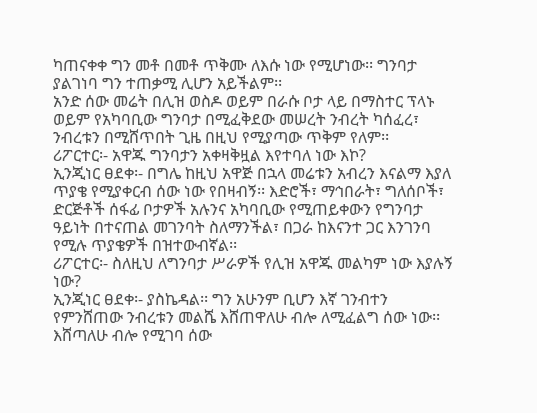ካጠናቀቀ ግን መቶ በመቶ ጥቅሙ ለእሱ ነው የሚሆነው፡፡ ግንባታ ያልገነባ ግን ተጠቃሚ ሊሆን አይችልም፡፡
አንድ ሰው መሬት በሊዝ ወስዶ ወይም በራሱ ቦታ ላይ በማስተር ፕላኑ ወይም የአካባቢው ግንባታ በሚፈቅደው መሠረት ንብረት ካሰፈረ፣ ንብረቱን በሚሸጥበት ጊዜ በዚህ የሚያጣው ጥቅም የለም፡፡
ሪፖርተር፡- አዋጁ ግንባታን አቀዛቅዟል እየተባለ ነው እኮ?
ኢንጂነር ፀደቀ፡- በግሌ ከዚህ አዋጅ በኋላ መሬቱን አብረን እናልማ እያለ ጥያቄ የሚያቀርብ ሰው ነው የበዛብኝ፡፡ እድሮች፣ ማኅበራት፣ ግለሰቦች፣ ድርጅቶች ሰፋፊ ቦታዎች አሉንና አካባቢው የሚጠይቀውን የግንባታ ዓይነት በተናጠል መገንባት ስለማንችል፣ በጋራ ከእናንተ ጋር እንገንባ የሚሉ ጥያቄዎች በዝተውብኛል፡፡
ሪፖርተር፡- ስለዚህ ለግንባታ ሥራዎች የሊዝ አዋጁ መልካም ነው እያሉኝ ነው?
ኢንጂነር ፀደቀ፡- ያስኬዳል፡፡ ግን አሁንም ቢሆን እኛ ገንብተን የምንሸጠው ንብረቱን መልሼ እሸጠዋለሁ ብሎ ለሚፈልግ ሰው ነው፡፡ እሸጣለሁ ብሎ የሚገባ ሰው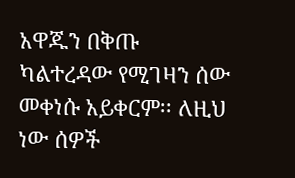አዋጁን በቅጡ ካልተረዳው የሚገዛን ሰው መቀነሱ አይቀርም፡፡ ለዚህ ነው ሰዎች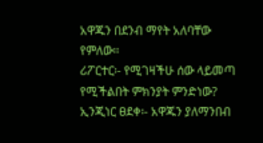አዋጁን በደንብ ማየት አለባቸው የምለው፡፡
ሪፖርተር፡- የሚገዛችሁ ሰው ላይመጣ የሚችልበት ምክንያት ምንድነው?
ኢንጂነር ፀደቀ፡- አዋጁን ያለማንበብ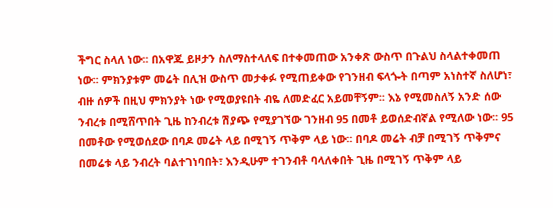ችግር ስላለ ነው፡፡ በአዋጁ ይዞታን ስለማስተላለፍ በተቀመጠው አንቀጽ ውስጥ በጉልህ ስላልተቀመጠ ነው፡፡ ምክንያቱም መሬት በሊዝ ውስጥ መታቀፉ የሚጠይቀው የገንዘብ ፍላጐት በጣም አነስተኛ ስለሆነ፣ ብዙ ሰዎች በዚህ ምክንያት ነው የሚወያዩበት ብዬ ለመድፈር አይመቸኝም፡፡ እኔ የሚመስለኝ አንድ ሰው ንብረቱ በሚሸጥበት ጊዜ ከንብረቱ ሽያጭ የሚያገኘው ገንዘብ 95 በመቶ ይወሰድብኛል የሚለው ነው፡፡ 95 በመቶው የሚወሰደው በባዶ መሬት ላይ በሚገኝ ጥቅም ላይ ነው፡፡ በባዶ መሬት ብቻ በሚገኝ ጥቅምና በመሬቱ ላይ ንብረት ባልተገነባበት፣ እንዲሁም ተገንብቶ ባላለቀበት ጊዜ በሚገኝ ጥቅም ላይ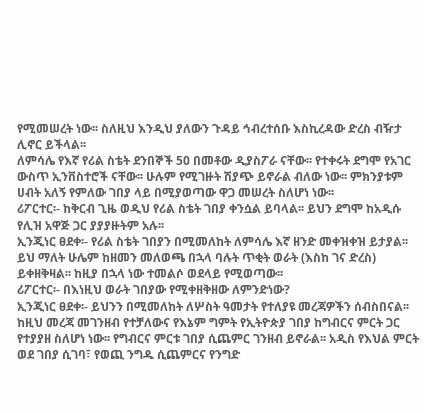የሚመሠረት ነው፡፡ ስለዚህ እንዲህ ያለውን ጉዳይ ኅብረተሰቡ እስኪረዳው ድረስ ብዥታ ሊኖር ይችላል፡፡
ለምሳሌ የእኛ የሪል ስቴት ደንበኞች 50 በመቶው ዲያስፖራ ናቸው፡፡ የተቀሩት ደግሞ የአገር ውስጥ ኢንቨስተሮች ናቸው፡፡ ሁሉም የሚገዙት ሽያጭ ይኖራል ብለው ነው፡፡ ምክንያቱም ሀብት አለኝ የምለው ገበያ ላይ በሚያወጣው ዋጋ መሠረት ስለሆነ ነው፡፡
ሪፖርተር፡- ከቅርብ ጊዜ ወዲህ የሪል ስቴት ገበያ ቀንሷል ይባላል፡፡ ይህን ደግሞ ከአዲሱ የሊዝ አዋጅ ጋር ያያያዙትም አሉ፡፡
ኢንጂነር ፀደቀ፡- የሪል ስቴት ገበያን በሚመለከት ለምሳሌ እኛ ዘንድ መቀዝቀዝ ይታያል፡፡ ይህ ማለት ሁሌም ከዘመን መለወጫ በኋላ ባሉት ጥቂት ወራት (እስከ ገና ድረስ) ይቀዘቅዛል፡፡ ከዚያ በኋላ ነው ተመልሶ ወደላይ የሚወጣው፡፡
ሪፖርተር፡- በእነዚህ ወራት ገበያው የሚቀዘቅዘው ለምንድነው?
ኢንጂነር ፀደቀ፡- ይህንን በሚመለከት ለሦስት ዓመታት የተለያዩ መረጃዎችን ሰብስበናል፡፡ ከዚህ መረጃ መገንዘብ የተቻለውና የእኔም ግምት የኢትዮጵያ ገበያ ከግብርና ምርት ጋር የተያያዘ ስለሆነ ነው፡፡ የግብርና ምርቱ ገበያ ሲጨምር ገንዘብ ይኖራል፡፡ አዲስ የእህል ምርት ወደ ገበያ ሲገባ፣ የወጪ ንግዱ ሲጨምርና የንግድ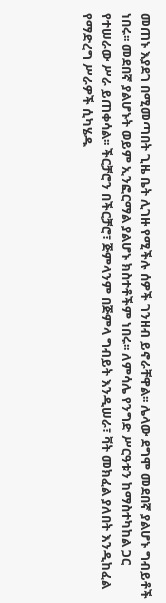መጠኑ እያደገ በሚመጣበት ጊዜ ቤት ሊገዙ የሚችሉ ሰዎች ገንዘብ ይኖራቸዋል፡፡ ሌላው ደግሞ መደበኛ ያልሆኑ ግብይቶች ነበሩ፡፡ መደበኛ ያልሆኑት ወይም ኢንፎርማል ያልሆኑ ክስተቶችም ነበሩ፡፡ ለምሳሌ የንግድ ሥርዓቱን ከማስተካከል ጋር የተሠራው ሥራ ይጠቀሳል፡፡ ችርቻሮን በችርቻሮ፣ ጅምላንም በጅምላ ግብይት እንዲሠራ፣ ቫት መክፈል ያለበት እንዲከፈል የማድረግ ሥራዎች ሲካሄዱ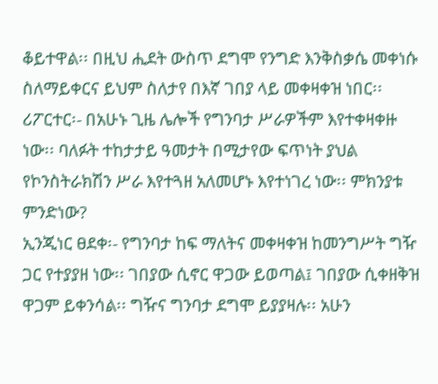ቆይተዋል፡፡ በዚህ ሒደት ውስጥ ደግሞ የንግድ እንቅስቃሴ መቀነሱ ስለማይቀርና ይህም ስለታየ በእኛ ገበያ ላይ መቀዛቀዝ ነበር፡፡
ሪፖርተር፡- በአሁኑ ጊዜ ሌሎች የግንባታ ሥራዎችም እየተቀዛቀዙ ነው፡፡ ባለፉት ተከታታይ ዓመታት በሚታየው ፍጥነት ያህል የኮንስትራክሽን ሥራ እየተጓዘ አለመሆኑ እየተነገረ ነው፡፡ ምክንያቱ ምንድነው?
ኢንጂነር ፀደቀ፡- የግንባታ ከፍ ማለትና መቀዛቀዝ ከመንግሥት ግዥ ጋር የተያያዘ ነው፡፡ ገበያው ሲኖር ዋጋው ይወጣል፤ ገበያው ሲቀዘቅዝ ዋጋም ይቀንሳል፡፡ ግዥና ግንባታ ደግሞ ይያያዛሉ፡፡ አሁን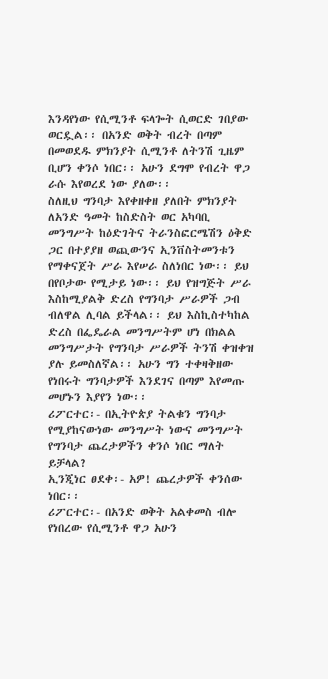እንዳየነው የሲሚንቶ ፍላጐት ሲወርድ ገበያው ወርዷል፡፡ በአንድ ወቅት ብረት በጣም በመወደዱ ምክንያት ሲሚንቶ ለትንሽ ጊዜም ቢሆን ቀንሶ ነበር፡፡ አሁን ደግሞ የብረት ዋጋ ራሱ እየወረደ ነው ያለው፡፡
ስለዚህ ግንባታ እየቀዘቀዘ ያለበት ምክንያት ለአንድ ዓመት ከስድስት ወር አካባቢ መንግሥት ከዕድገትና ትራንስፎርሜሽን ዕቅድ ጋር በተያያዘ ወጪውንና ኢንቨስትመንቱን የማቀናጀት ሥራ እየሠራ ስለነበር ነው፡፡ ይህ በየቦታው የሚታይ ነው፡፡ ይህ የዝግጅት ሥራ እስከሚያልቅ ድረስ የግንባታ ሥራዎች ጋብ ብለዋል ሊባል ይችላል፡፡ ይህ እስኪስተካከል ድረስ በፌዴራል መንግሥትም ሆነ በክልል መንግሥታት የግንባታ ሥራዎች ትንሽ ቀዝቀዝ ያሉ ይመስለኛል፡፡ አሁን ግን ተቀዛቅዘው የነበሩት ግንባታዎች እንደገና በጣም እየመጡ መሆኑን እያየን ነው፡፡
ሪፖርተር፡- በኢትዮጵያ ትልቁን ግንባታ የሚያከናውነው መንግሥት ነውና መንግሥት የግንባታ ጨረታዎችን ቀንሶ ነበር ማለት ይቻላል?
ኢንጂነር ፀደቀ፡- አዎ! ጨረታዎች ቀንሰው ነበር፡፡
ሪፖርተር፡- በአንድ ወቅት አልቀመስ ብሎ የነበረው የሲሚንቶ ዋጋ አሁን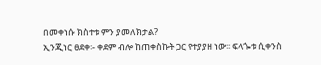በመቀነሱ ክስተቱ ምን ያመለክታል?
ኢንጂነር ፀደቀ፡- ቀደም ብሎ ከጠቀስኩት ጋር የተያያዘ ነው፡፡ ፍላጐቱ ሲቀንስ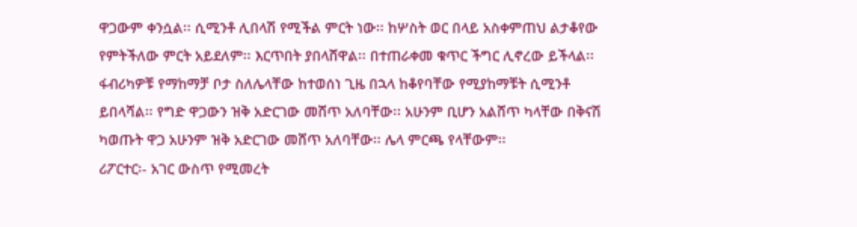ዋጋውም ቀንሷል፡፡ ሲሚንቶ ሊበላሽ የሚችል ምርት ነው፡፡ ከሦስት ወር በላይ አስቀምጠህ ልታቆየው የምትችለው ምርት አይደለም፡፡ እርጥበት ያበላሸዋል፡፡ በተጠራቀመ ቁጥር ችግር ሊኖረው ይችላል፡፡ ፋብሪካዎቹ የማከማቻ ቦታ ስለሌላቸው ከተወሰነ ጊዜ በኋላ ከቆየባቸው የሚያከማቹት ሲሚንቶ ይበላሻል፡፡ የግድ ዋጋውን ዝቅ አድርገው መሸጥ አለባቸው፡፡ አሁንም ቢሆን አልሸጥ ካላቸው በቅናሽ ካወጡት ዋጋ አሁንም ዝቅ አድርገው መሸጥ አለባቸው፡፡ ሌላ ምርጫ የላቸውም፡፡
ሪፖርተር፡- አገር ውስጥ የሚመረት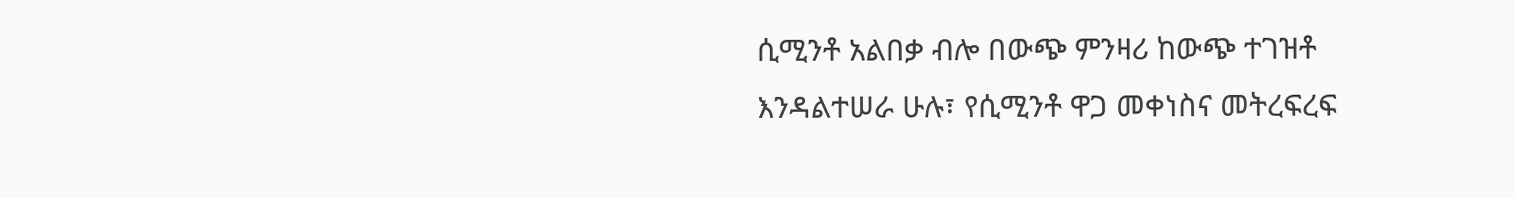ሲሚንቶ አልበቃ ብሎ በውጭ ምንዛሪ ከውጭ ተገዝቶ እንዳልተሠራ ሁሉ፣ የሲሚንቶ ዋጋ መቀነስና መትረፍረፍ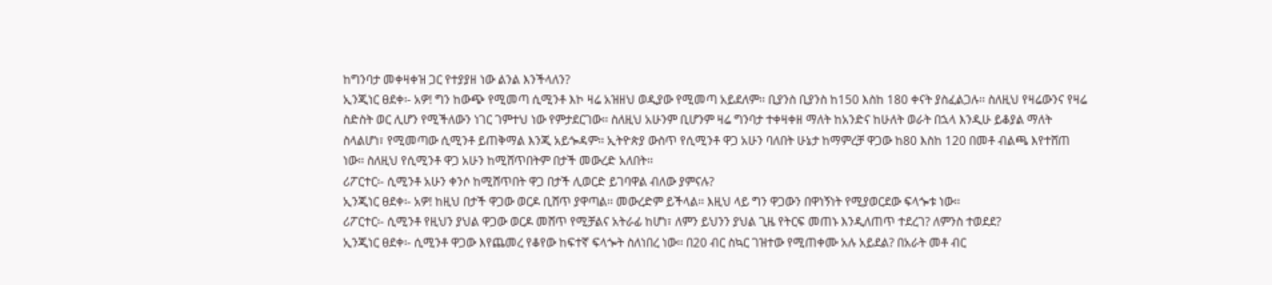ከግንባታ መቀዛቀዝ ጋር የተያያዘ ነው ልንል እንችላለን?
ኢንጂነር ፀደቀ፡- አዎ! ግን ከውጭ የሚመጣ ሲሚንቶ እኮ ዛሬ አዝዘህ ወዲያው የሚመጣ አይደለም፡፡ ቢያንስ ቢያንስ ከ150 እስከ 180 ቀናት ያስፈልጋሉ፡፡ ስለዚህ የዛሬውንና የዛሬ ስድስት ወር ሊሆን የሚችለውን ነገር ገምተህ ነው የምታደርገው፡፡ ስለዚህ አሁንም ቢሆንም ዛሬ ግንባታ ተቀዛቀዘ ማለት ከአንድና ከሁለት ወራት በኋላ እንዲሁ ይቆያል ማለት ስላልሆነ፣ የሚመጣው ሲሚንቶ ይጠቅማል እንጂ አይጐዳም፡፡ ኢትዮጵያ ውስጥ የሲሚንቶ ዋጋ አሁን ባለበት ሁኔታ ከማምረቻ ዋጋው ከ80 እስከ 120 በመቶ ብልጫ እየተሸጠ ነው፡፡ ስለዚህ የሲሚንቶ ዋጋ አሁን ከሚሸጥበትም በታች መውረድ አለበት፡፡
ሪፖርተር፡- ሲሚንቶ አሁን ቀንሶ ከሚሸጥበት ዋጋ በታች ሊወርድ ይገባዋል ብለው ያምናሉ?
ኢንጂነር ፀደቀ፡- አዎ! ከዚህ በታች ዋጋው ወርዶ ቢሸጥ ያዋጣል፡፡ መውረድም ይችላል፡፡ እዚህ ላይ ግን ዋጋውን በዋነኝነት የሚያወርደው ፍላጐቱ ነው፡፡
ሪፖርተር፡- ሲሚንቶ የዚህን ያህል ዋጋው ወርዶ መሸጥ የሚቻልና አትራፊ ከሆነ፣ ለምን ይህንን ያህል ጊዜ የትርፍ መጠኑ እንዲለጠጥ ተደረገ? ለምንስ ተወደደ?
ኢንጂነር ፀደቀ፡- ሲሚንቶ ዋጋው እየጨመረ የቆየው ከፍተኛ ፍላጐት ስለነበረ ነው፡፡ በ20 ብር ስኳር ገዝተው የሚጠቀሙ አሉ አይደል? በአራት መቶ ብር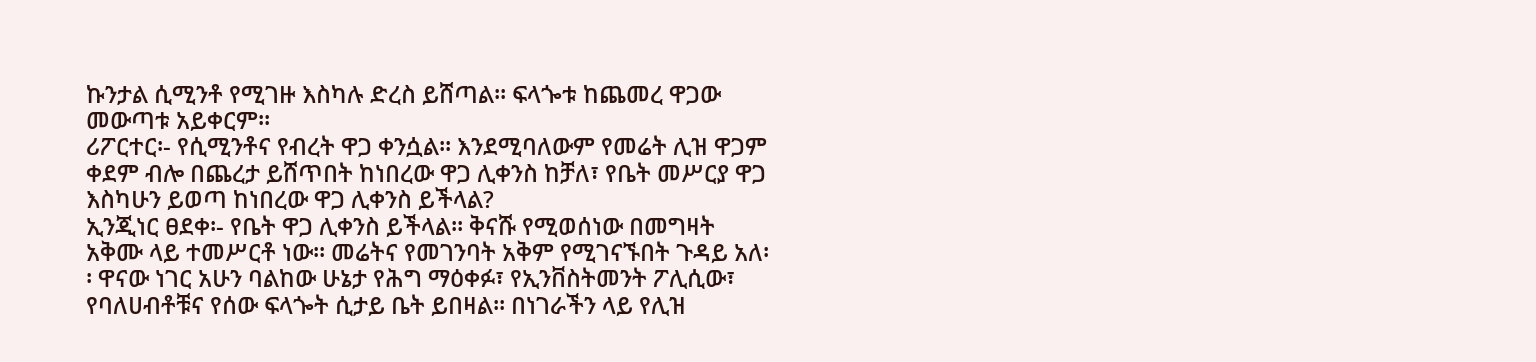ኩንታል ሲሚንቶ የሚገዙ እስካሉ ድረስ ይሸጣል፡፡ ፍላጐቱ ከጨመረ ዋጋው መውጣቱ አይቀርም፡፡
ሪፖርተር፡- የሲሚንቶና የብረት ዋጋ ቀንሷል፡፡ እንደሚባለውም የመሬት ሊዝ ዋጋም ቀደም ብሎ በጨረታ ይሸጥበት ከነበረው ዋጋ ሊቀንስ ከቻለ፣ የቤት መሥርያ ዋጋ እስካሁን ይወጣ ከነበረው ዋጋ ሊቀንስ ይችላል?
ኢንጂነር ፀደቀ፡- የቤት ዋጋ ሊቀንስ ይችላል፡፡ ቅናሹ የሚወሰነው በመግዛት አቅሙ ላይ ተመሥርቶ ነው፡፡ መሬትና የመገንባት አቅም የሚገናኙበት ጉዳይ አለ፡፡ ዋናው ነገር አሁን ባልከው ሁኔታ የሕግ ማዕቀፉ፣ የኢንቨስትመንት ፖሊሲው፣ የባለሀብቶቹና የሰው ፍላጐት ሲታይ ቤት ይበዛል፡፡ በነገራችን ላይ የሊዝ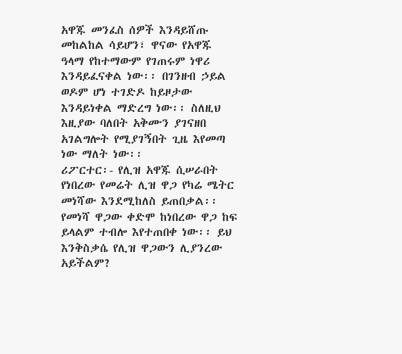አዋጁ መንፈስ ሰዎች እንዳይሸጡ መከልከል ሳይሆን፣ ዋናው የአዋጁ ዓላማ የከተማውም የገጠሩም ነዋሪ እንዳይፈናቀል ነው፡፡ በገንዘብ ኃይል ወዶም ሆነ ተገድዶ ከይዞታው እንዳይነቀል ማድረግ ነው፡፡ ስለዚህ እዚያው ባለበት አቅሙን ያገናዘበ አገልግሎት የሚያገኝበት ጊዜ እየመጣ ነው ማለት ነው፡፡
ሪፖርተር፡- የሊዝ አዋጁ ሲሠራበት የነበረው የመሬት ሊዝ ዋጋ የካሬ ሜትር መነሻው እንደሚከለስ ይጠበቃል፡፡ የመነሻ ዋጋው ቀድሞ ከነበረው ዋጋ ከፍ ይላልም ተብሎ እየተጠበቀ ነው፡፡ ይህ እንቅስቃሴ የሊዝ ዋጋውን ሊያንረው አይችልም?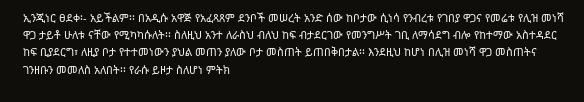ኢንጂነር ፀደቀ፡- አይችልም፡፡ በአዲሱ አዋጅ የአፈጻጸም ደንቦች መሠረት አንድ ሰው ከቦታው ሲነሳ የንብረቱ የገበያ ዋጋና የመሬቱ የሊዝ መነሻ ዋጋ ታይቶ ሁለቱ ናቸው የሚካካሱለት፡፡ ስለዚህ አንተ ለራስህ ብለህ ከፍ ብታደርገው የመንግሥት ገቢ ለማሳደግ ብሎ የከተማው አስተዳደር ከፍ ቢያደርግ፣ ለዚያ ቦታ የተተመነውን ያህል መጠን ያለው ቦታ መስጠት ይጠበቅበታል፡፡ እንደዚህ ከሆነ በሊዝ መነሻ ዋጋ መስጠትና ገንዘቡን መመለስ አለበት፡፡ የራሱ ይዞታ ስለሆነ ምትክ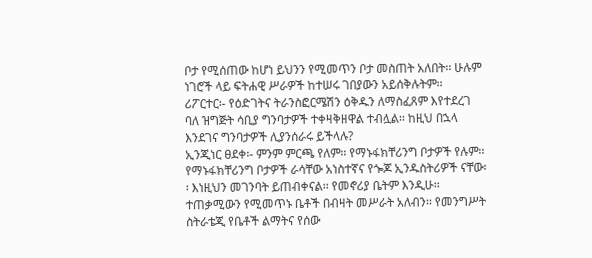ቦታ የሚሰጠው ከሆነ ይህንን የሚመጥን ቦታ መስጠት አለበት፡፡ ሁሉም ነገሮች ላይ ፍትሐዊ ሥራዎች ከተሠሩ ገበያውን አይሰቅሉትም፡፡
ሪፖርተር፡- የዕድገትና ትራንስፎርሜሽን ዕቅዱን ለማስፈጸም እየተደረገ ባለ ዝግጅት ሳቢያ ግንባታዎች ተቀዛቅዘዋል ተብሏል፡፡ ከዚህ በኋላ እንደገና ግንባታዎች ሊያንሰራሩ ይችላሉ?
ኢንጂነር ፀደቀ፡- ምንም ምርጫ የለም፡፡ የማኑፋክቸሪንግ ቦታዎች የሉም፡፡ የማኑፋክቸሪንግ ቦታዎች ራሳቸው አነስተኛና የጐጆ ኢንዱስትሪዎች ናቸው፡፡ እነዚህን መገንባት ይጠብቀናል፡፡ የመኖሪያ ቤትም እንዲሁ፡፡ ተጠቃሚውን የሚመጥኑ ቤቶች በብዛት መሥራት አለብን፡፡ የመንግሥት ስትራቴጂ የቤቶች ልማትና የሰው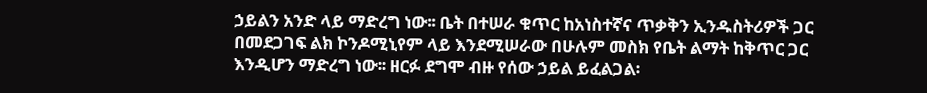ኃይልን አንድ ላይ ማድረግ ነው፡፡ ቤት በተሠራ ቁጥር ከአነስተኛና ጥቃቅን ኢንዱስትሪዎች ጋር በመደጋገፍ ልክ ኮንዶሚኒየም ላይ እንደሚሠራው በሁሉም መስክ የቤት ልማት ከቅጥር ጋር እንዲሆን ማድረግ ነው፡፡ ዘርፉ ደግሞ ብዙ የሰው ኃይል ይፈልጋል፡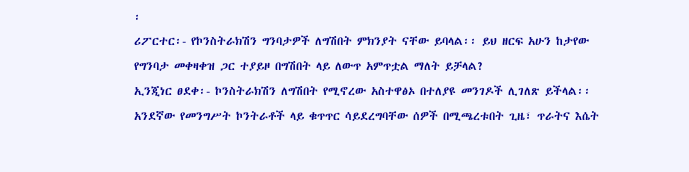፡
ሪፖርተር፡- የኮንስትራክሽን ግንባታዎች ለግሽበት ምክንያት ናቸው ይባላል፡፡ ይህ ዘርፍ አሁን ከታየው የግንባታ መቀዛቀዝ ጋር ተያይዞ በግሽበት ላይ ለውጥ አምጥቷል ማለት ይቻላል?
ኢንጂነር ፀደቀ፡- ኮንስትራክሽን ለግሽበት የሚኖረው አስተዋፅኦ በተለያዩ መንገዶች ሊገለጽ ይችላል፡፡ አንደኛው የመንግሥት ኮንትራቶች ላይ ቁጥጥር ሳይደረግባቸው ሰዎች በሚጫረቱበት ጊዜ፣ ጥራትና እሴት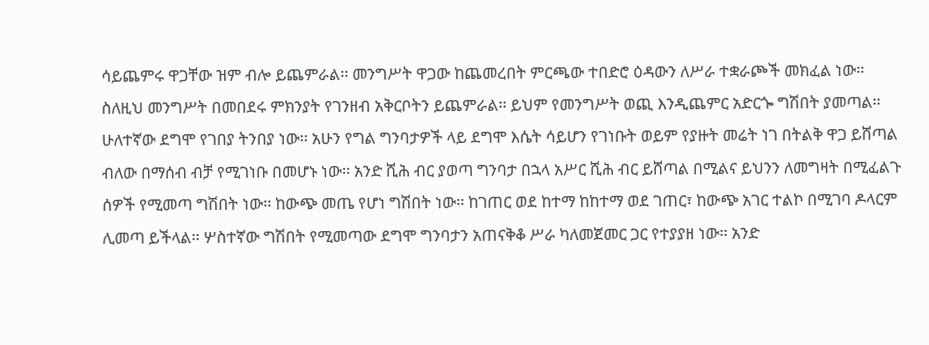ሳይጨምሩ ዋጋቸው ዝም ብሎ ይጨምራል፡፡ መንግሥት ዋጋው ከጨመረበት ምርጫው ተበድሮ ዕዳውን ለሥራ ተቋራጮች መክፈል ነው፡፡ ስለዚህ መንግሥት በመበደሩ ምክንያት የገንዘብ አቅርቦትን ይጨምራል፡፡ ይህም የመንግሥት ወጪ እንዲጨምር አድርጐ ግሽበት ያመጣል፡፡
ሁለተኛው ደግሞ የገበያ ትንበያ ነው፡፡ አሁን የግል ግንባታዎች ላይ ደግሞ እሴት ሳይሆን የገነቡት ወይም የያዙት መሬት ነገ በትልቅ ዋጋ ይሸጣል ብለው በማሰብ ብቻ የሚገነቡ በመሆኑ ነው፡፡ አንድ ሺሕ ብር ያወጣ ግንባታ በኋላ አሥር ሺሕ ብር ይሸጣል በሚልና ይህንን ለመግዛት በሚፈልጉ ሰዎች የሚመጣ ግሽበት ነው፡፡ ከውጭ መጤ የሆነ ግሽበት ነው፡፡ ከገጠር ወደ ከተማ ከከተማ ወደ ገጠር፣ ከውጭ አገር ተልኮ በሚገባ ዶላርም ሊመጣ ይችላል፡፡ ሦስተኛው ግሽበት የሚመጣው ደግሞ ግንባታን አጠናቅቆ ሥራ ካለመጀመር ጋር የተያያዘ ነው፡፡ አንድ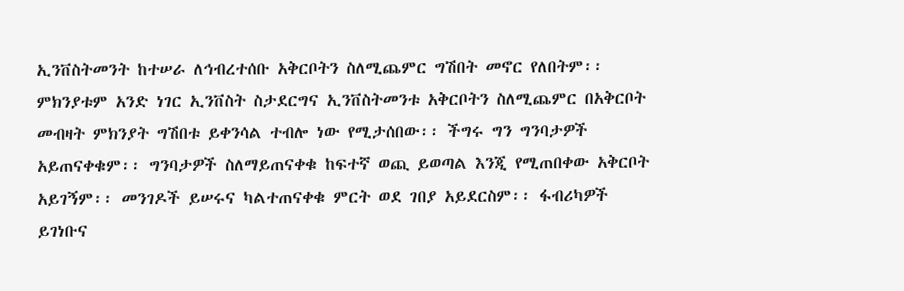ኢንቨስትመንት ከተሠራ ለኅብረተሰቡ አቅርቦትን ስለሚጨምር ግሽበት መኖር የለበትም፡፡ ምክንያቱም አንድ ነገር ኢንቨስት ስታደርግና ኢንቨስትመንቱ አቅርቦትን ስለሚጨምር በአቅርቦት መብዛት ምክንያት ግሽበቱ ይቀንሳል ተብሎ ነው የሚታሰበው፡፡ ችግሩ ግን ግንባታዎች አይጠናቀቁም፡፡ ግንባታዎች ስለማይጠናቀቁ ከፍተኛ ወጪ ይወጣል እንጂ የሚጠበቀው አቅርቦት አይገኝም፡፡ መንገዶች ይሠሩና ካልተጠናቀቁ ምርት ወደ ገበያ አይደርስም፡፡ ፋብሪካዎች ይገነቡና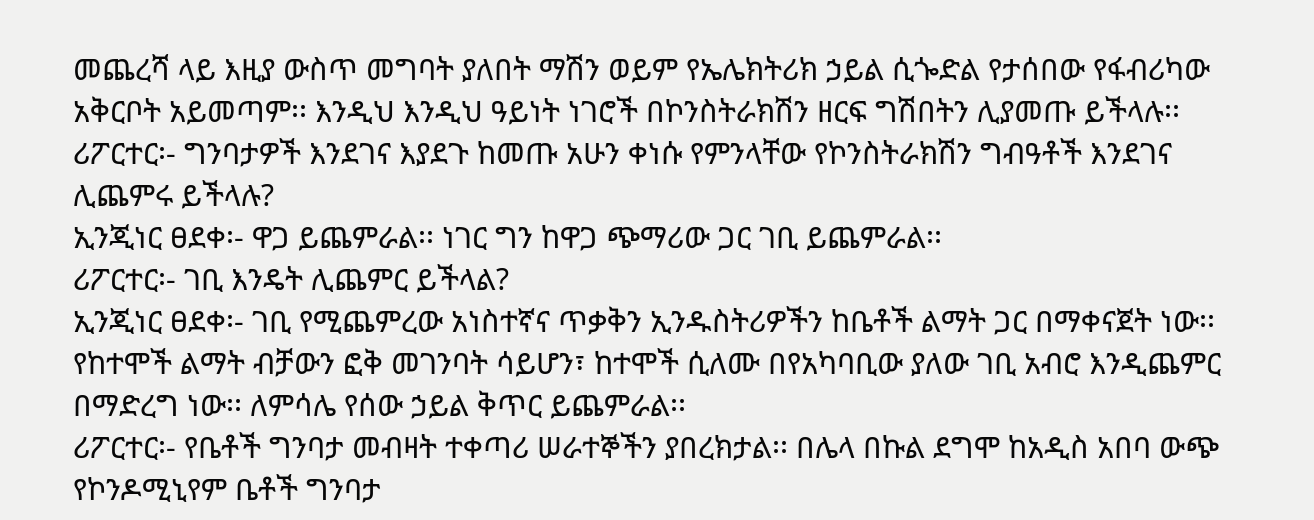መጨረሻ ላይ እዚያ ውስጥ መግባት ያለበት ማሽን ወይም የኤሌክትሪክ ኃይል ሲጐድል የታሰበው የፋብሪካው አቅርቦት አይመጣም፡፡ እንዲህ እንዲህ ዓይነት ነገሮች በኮንስትራክሽን ዘርፍ ግሽበትን ሊያመጡ ይችላሉ፡፡
ሪፖርተር፡- ግንባታዎች እንደገና እያደጉ ከመጡ አሁን ቀነሱ የምንላቸው የኮንስትራክሽን ግብዓቶች እንደገና ሊጨምሩ ይችላሉ?
ኢንጂነር ፀደቀ፡- ዋጋ ይጨምራል፡፡ ነገር ግን ከዋጋ ጭማሪው ጋር ገቢ ይጨምራል፡፡
ሪፖርተር፡- ገቢ እንዴት ሊጨምር ይችላል?
ኢንጂነር ፀደቀ፡- ገቢ የሚጨምረው አነስተኛና ጥቃቅን ኢንዱስትሪዎችን ከቤቶች ልማት ጋር በማቀናጀት ነው፡፡ የከተሞች ልማት ብቻውን ፎቅ መገንባት ሳይሆን፣ ከተሞች ሲለሙ በየአካባቢው ያለው ገቢ አብሮ እንዲጨምር በማድረግ ነው፡፡ ለምሳሌ የሰው ኃይል ቅጥር ይጨምራል፡፡
ሪፖርተር፡- የቤቶች ግንባታ መብዛት ተቀጣሪ ሠራተኞችን ያበረክታል፡፡ በሌላ በኩል ደግሞ ከአዲስ አበባ ውጭ የኮንዶሚኒየም ቤቶች ግንባታ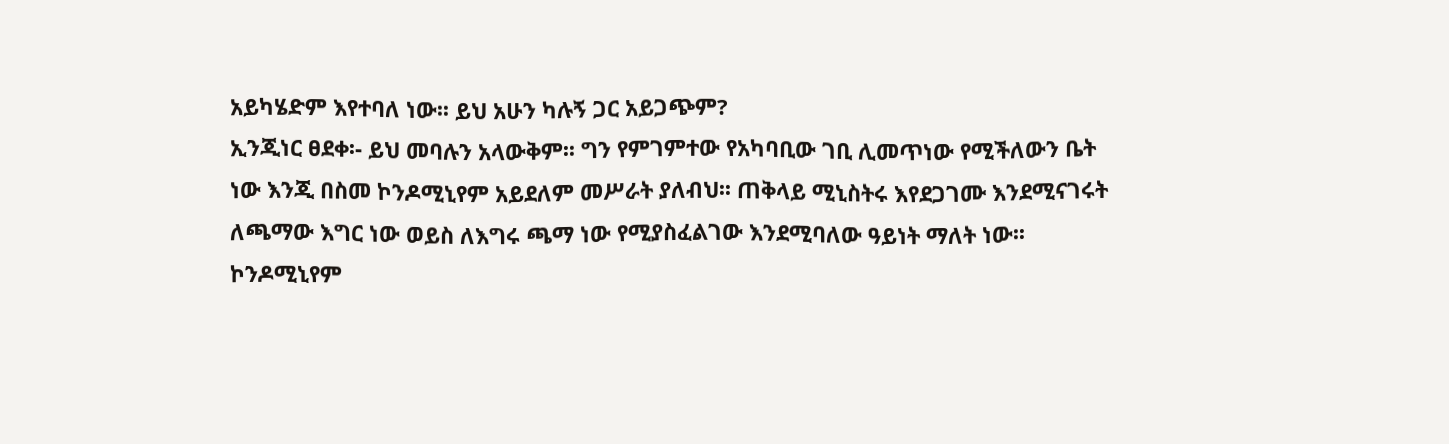አይካሄድም እየተባለ ነው፡፡ ይህ አሁን ካሉኝ ጋር አይጋጭም?
ኢንጂነር ፀደቀ፡- ይህ መባሉን አላውቅም፡፡ ግን የምገምተው የአካባቢው ገቢ ሊመጥነው የሚችለውን ቤት ነው እንጂ በስመ ኮንዶሚኒየም አይደለም መሥራት ያለብህ፡፡ ጠቅላይ ሚኒስትሩ እየደጋገሙ እንደሚናገሩት ለጫማው እግር ነው ወይስ ለእግሩ ጫማ ነው የሚያስፈልገው እንደሚባለው ዓይነት ማለት ነው፡፡
ኮንዶሚኒየም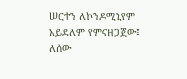ሠርተን ለኮንዶሚኒየም አይደለም የምናዘጋጀው፤ ለሰው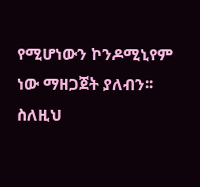የሚሆነውን ኮንዶሚኒየም ነው ማዘጋጀት ያለብን፡፡ ስለዚህ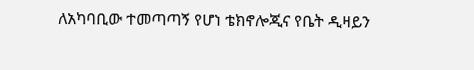ለአካባቢው ተመጣጣኝ የሆነ ቴክኖሎጂና የቤት ዲዛይን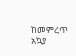ከመምረጥ አኳያ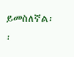ይመስለኛል፡፡